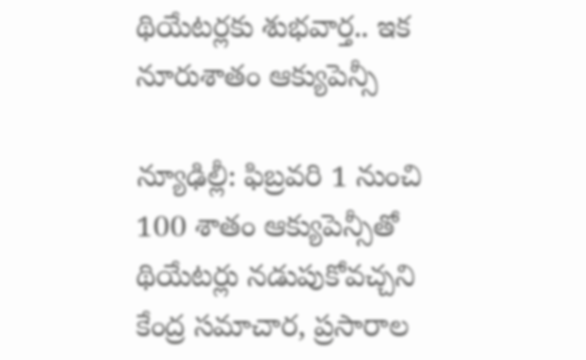థియేట‌ర్ల‌కు శుభ‌వార్త‌.. ఇక నూరుశాతం ఆక్యుపెన్సీ

న్యూఢిల్లీ: ఫిబ్ర‌వ‌రి 1 నుంచి 100 శాతం ఆక్యుపెన్సీతో థియేట‌ర్లు న‌డుపుకోవ‌చ్చ‌ని కేంద్ర స‌మాచార‌, ప్ర‌సారాల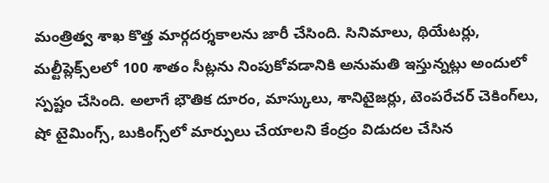మంత్రిత్వ శాఖ‌ కొత్త మార్గ‌ద‌ర్శ‌కాల‌ను జారీ చేసింది. సినిమాలు, థియేట‌ర్లు, మ‌ల్టీప్లెక్స్‌ల‌లో 100 శాతం సీట్ల‌ను నింపుకోవ‌డానికి అనుమ‌తి ఇస్తున్న‌ట్లు అందులో స్ప‌ష్టం చేసింది. అలాగే భౌతిక దూరం, మాస్కులు, శానిటైజ‌ర్లు, టెంప‌రేచ‌ర్ చెకింగ్‌లు, షో టైమింగ్స్‌, బుకింగ్స్‌లో మార్పులు చేయాల‌ని కేంద్రం విడుద‌ల చేసిన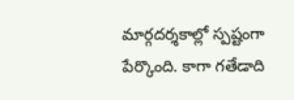మార్గ‌ద‌ర్శకాల్లో స్ప‌‌ష్టంగా పేర్కొంది. కాగా గ‌తేడాది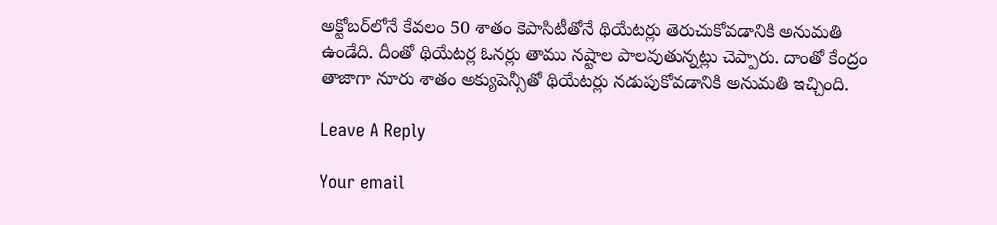అక్టోబ‌ర్‌లోనే కేవ‌లం 50 శాతం కెపాసిటీతోనే థియేటర్లు తెరుచుకోవ‌డానికి అనుమ‌తి ఉండేది. దీంతో థియేట‌ర్ల ఓన‌ర్లు తాము న‌ష్టాల పాల‌వుతున్న‌ట్లు చెప్పారు. దాంతో కేంద్రం తాజాగా నూరు శాతం అక్యుపెన్సీతో థియేట‌ర్లు న‌డుపుకోవ‌డానికి అనుమ‌తి ఇచ్చింది.

Leave A Reply

Your email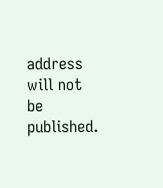address will not be published.